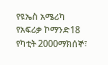የዩኤስ አሜሪካ የአፍሪቃ ኮማንድ18 የካቲት 2000ማክሰኞ፣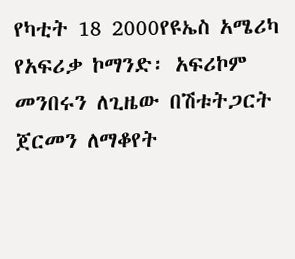የካቲት 18 2000የዩኤስ አሜሪካ የአፍሪቃ ኮማንድ፡ አፍሪኮም መንበሩን ለጊዜው በሽቱትጋርት ጀርመን ለማቆየት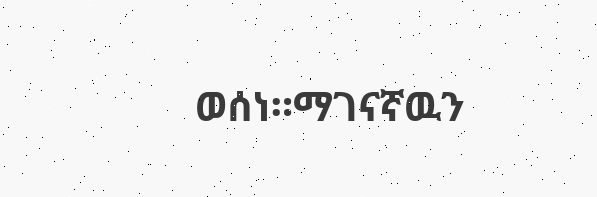ወሰነ።ማገናኛዉን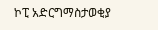ኮፒ አድርግማስታወቂያ